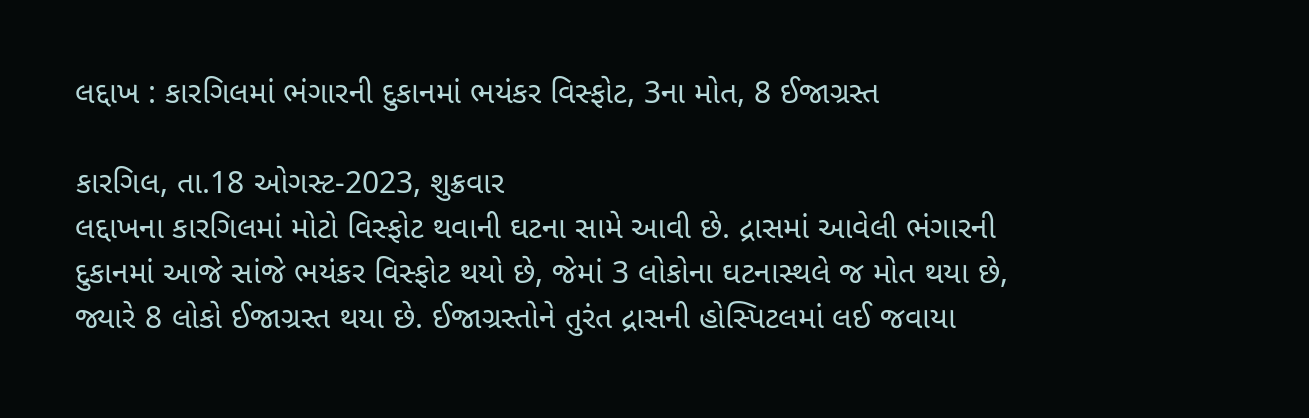લદ્દાખ : કારગિલમાં ભંગારની દુકાનમાં ભયંકર વિસ્ફોટ, 3ના મોત, 8 ઈજાગ્રસ્ત

કારગિલ, તા.18 ઓગસ્ટ-2023, શુક્રવાર
લદ્દાખના કારગિલમાં મોટો વિસ્ફોટ થવાની ઘટના સામે આવી છે. દ્રાસમાં આવેલી ભંગારની દુકાનમાં આજે સાંજે ભયંકર વિસ્ફોટ થયો છે, જેમાં 3 લોકોના ઘટનાસ્થલે જ મોત થયા છે, જ્યારે 8 લોકો ઈજાગ્રસ્ત થયા છે. ઈજાગ્રસ્તોને તુરંત દ્રાસની હોસ્પિટલમાં લઈ જવાયા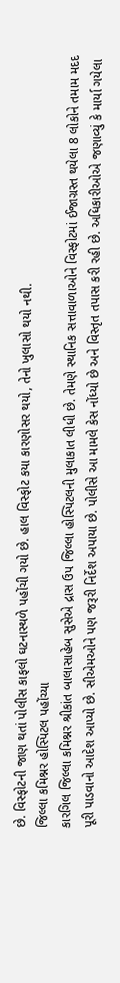છે. વિસ્ફોટની જાણ થતાં પોલીસ કાફલો ઘટનાસ્થળે પહોંચી ગયો છે. હાલ વિસ્ફોટ કયા કારણોસર થયો, તેનો ખુલાસો થયો નથી.
જિલ્લા કમિશ્નર હોસ્પિટલ પહોંચ્યા
કારગિલ જિલ્લા કમિશ્નર શ્રીકાંત બાલાસાહેબ સુસેએ દ્રાસ ઉપ જિલ્લા હોસ્પિટલની મુલાકાત લીધી છે. તેમણે સ્થાનિક સત્તાવાળાઓને વિસ્ફોટમાં ઈજાગ્રસ્ત થયેલા 8 લોકોને તમામ મદદ પૂરી પાડવાનો આદેશ આપ્યો છે. સીએમઓને પણ જરૂરી નિર્દેશ અપાયા છે. પોલીસે આ મામલે કેસ નોંધ્યો છે અને વિસ્તૃત તપાસ કરી રહી છે. અધિકારીઓએ જણાવ્યું કે માર્યા ગયેલા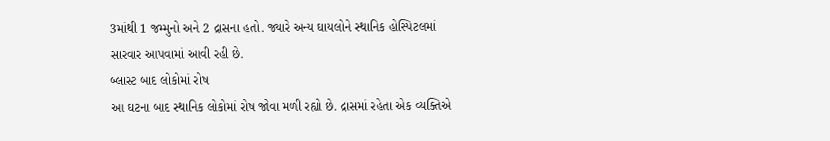3માંથી 1 જમ્મુનો અને 2 દ્રાસના હતો. જ્યારે અન્ય ઘાયલોને સ્થાનિક હોસ્પિટલમાં સારવાર આપવામાં આવી રહી છે.
બ્લાસ્ટ બાદ લોકોમાં રોષ
આ ઘટના બાદ સ્થાનિક લોકોમાં રોષ જોવા મળી રહ્યો છે. દ્રાસમાં રહેતા એક વ્યક્તિએ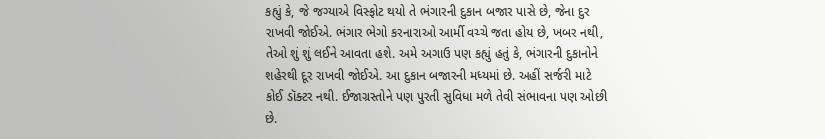કહ્યું કે, જે જગ્યાએ વિસ્ફોટ થયો તે ભંગારની દુકાન બજાર પાસે છે, જેના દુર રાખવી જોઈએ. ભંગાર ભેગો કરનારાઓ આર્મી વચ્ચે જતા હોય છે, ખબર નથી, તેઓ શું શું લઈને આવતા હશે. અમે અગાઉ પણ કહ્યું હતું કે, ભંગારની દુકાનોને શહેરથી દૂર રાખવી જોઈએ. આ દુકાન બજારની મધ્યમાં છે. અહીં સર્જરી માટે કોઈ ડૉક્ટર નથી. ઈજાગ્રસ્તોને પણ પુરતી સુવિધા મળે તેવી સંભાવના પણ ઓછી છે.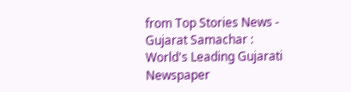from Top Stories News - Gujarat Samachar : World's Leading Gujarati Newspaper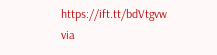https://ift.tt/bdVtgvw
via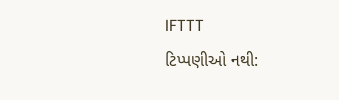IFTTT
ટિપ્પણીઓ નથી: